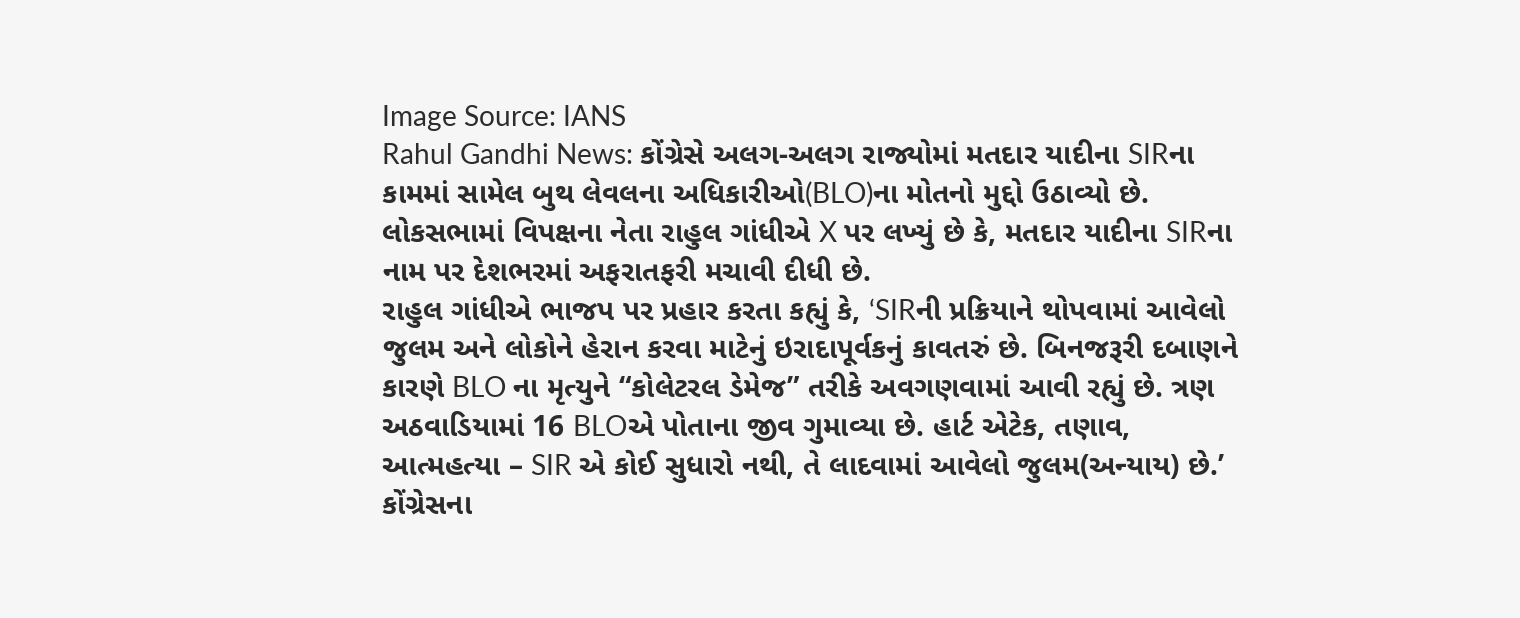Image Source: IANS
Rahul Gandhi News: કોંગ્રેસે અલગ-અલગ રાજ્યોમાં મતદાર યાદીના SIRના કામમાં સામેલ બુથ લેવલના અધિકારીઓ(BLO)ના મોતનો મુદ્દો ઉઠાવ્યો છે. લોકસભામાં વિપક્ષના નેતા રાહુલ ગાંધીએ X પર લખ્યું છે કે, મતદાર યાદીના SIRના નામ પર દેશભરમાં અફરાતફરી મચાવી દીધી છે.
રાહુલ ગાંધીએ ભાજપ પર પ્રહાર કરતા કહ્યું કે, ‘SIRની પ્રક્રિયાને થોપવામાં આવેલો જુલમ અને લોકોને હેરાન કરવા માટેનું ઇરાદાપૂર્વકનું કાવતરું છે. બિનજરૂરી દબાણને કારણે BLO ના મૃત્યુને “કોલેટરલ ડેમેજ” તરીકે અવગણવામાં આવી રહ્યું છે. ત્રણ અઠવાડિયામાં 16 BLOએ પોતાના જીવ ગુમાવ્યા છે. હાર્ટ એટેક, તણાવ, આત્મહત્યા – SIR એ કોઈ સુધારો નથી, તે લાદવામાં આવેલો જુલમ(અન્યાય) છે.’
કોંગ્રેસના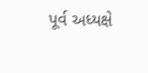પૂર્વ અધ્યક્ષે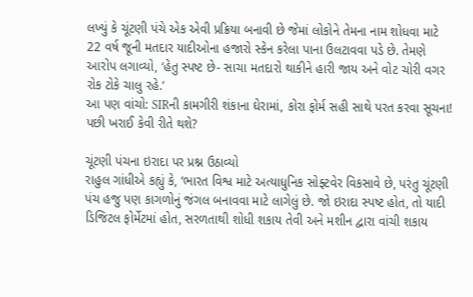લખ્યું કે ચૂંટણી પંચે એક એવી પ્રક્રિયા બનાવી છે જેમાં લોકોને તેમના નામ શોધવા માટે 22 વર્ષ જૂની મતદાર યાદીઓના હજારો સ્કેન કરેલા પાના ઉલટાવવા પડે છે. તેમણે આરોપ લગાવ્યો, ‘હેતુ સ્પષ્ટ છે- સાચા મતદારો થાકીને હારી જાય અને વોટ ચોરી વગર રોક ટોકે ચાલુ રહે.’
આ પણ વાંચો: SIRની કામગીરી શંકાના ઘેરામાં, કોરા ફોર્મ સહી સાથે પરત કરવા સૂચના! પછી ખરાઈ કેવી રીતે થશે?

ચૂંટણી પંચના ઇરાદા પર પ્રશ્ન ઉઠાવ્યો
રાહુલ ગાંધીએ કહ્યું કે, ‘ભારત વિશ્વ માટે અત્યાધુનિક સોફ્ટવેર વિકસાવે છે, પરંતુ ચૂંટણી પંચ હજુ પણ કાગળોનું જંગલ બનાવવા માટે લાગેલું છે. જો ઇરાદા સ્પષ્ટ હોત, તો યાદી ડિજિટલ ફોર્મેટમાં હોત, સરળતાથી શોધી શકાય તેવી અને મશીન દ્વારા વાંચી શકાય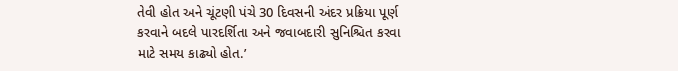તેવી હોત અને ચૂંટણી પંચે 30 દિવસની અંદર પ્રક્રિયા પૂર્ણ કરવાને બદલે પારદર્શિતા અને જવાબદારી સુનિશ્ચિત કરવા માટે સમય કાઢ્યો હોત.’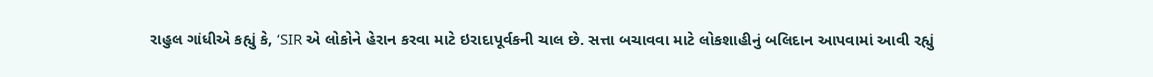રાહુલ ગાંધીએ કહ્યું કે, ‘SIR એ લોકોને હેરાન કરવા માટે ઇરાદાપૂર્વકની ચાલ છે. સત્તા બચાવવા માટે લોકશાહીનું બલિદાન આપવામાં આવી રહ્યું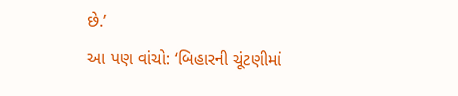છે.’
આ પણ વાંચો: ‘બિહારની ચૂંટણીમાં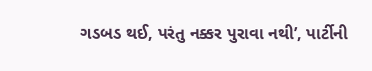ગડબડ થઈ, પરંતુ નક્કર પુરાવા નથી’, પાર્ટીની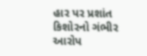હાર પર પ્રશાંત કિશોરનો ગંભીર આરોપ